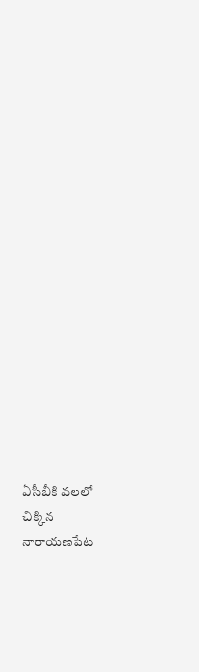ఏసీబీకి వలలో చిక్కిన నారాయణపేట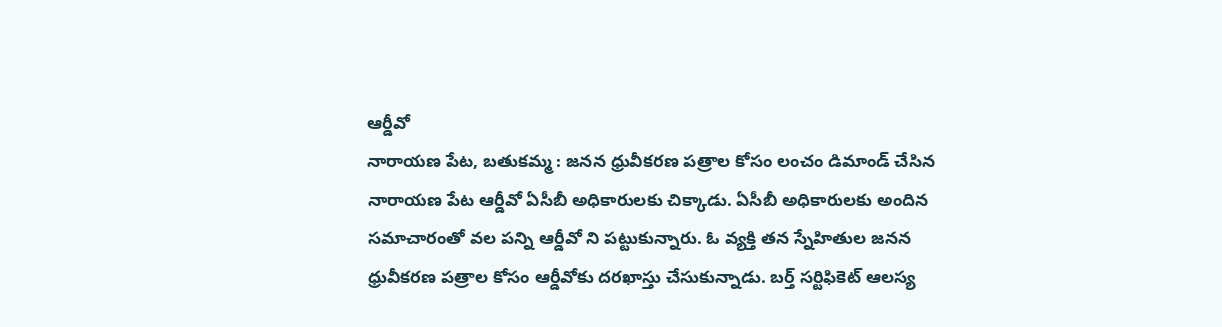ఆర్డీవో
నారాయణ పేట, బతుకమ్మ : జనన ధ్రువీకరణ పత్రాల కోసం లంచం డిమాండ్ చేసిన నారాయణ పేట ఆర్డీవో ఏసీబీ అధికారులకు చిక్కాడు. ఏసీబీ అధికారులకు అందిన సమాచారంతో వల పన్ని ఆర్డీవో ని పట్టుకున్నారు. ఓ వ్యక్తి తన స్నేహితుల జనన ధ్రువీకరణ పత్రాల కోసం ఆర్డీవోకు దరఖాస్తు చేసుకున్నాడు. బర్త్ సర్టిఫికెట్ ఆలస్య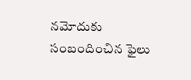నమోదుకు సంబందించిన ఫైలు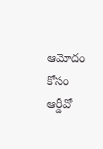ఆమోదం కోసం ఆర్డీవో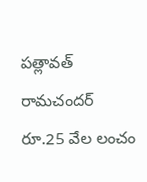పత్లావత్ రామచందర్ రూ.25 వేల లంచం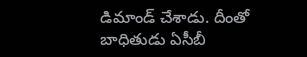డిమాండ్ చేశాడు. దీంతో బాధితుడు ఏసీబీ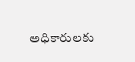అధికారులకు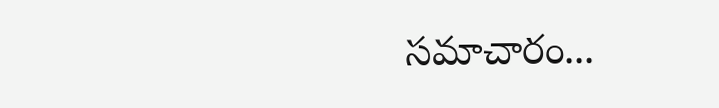సమాచారం...